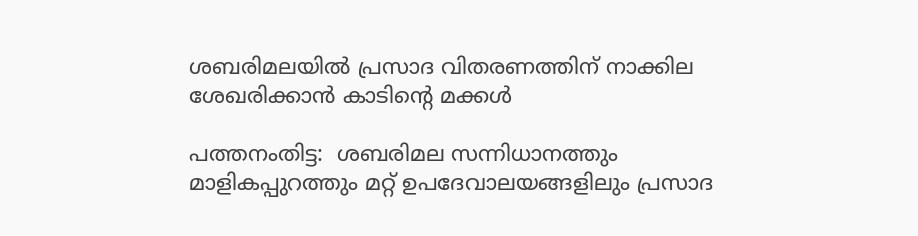ശബരിമലയില്‍ പ്രസാദ വിതരണത്തിന് നാക്കില ശേഖരിക്കാന്‍ കാടിന്റെ മക്കള്‍

പത്തനംതിട്ട:  ശബരിമല സന്നിധാനത്തും മാളികപ്പുറത്തും മറ്റ് ഉപദേവാലയങ്ങളിലും പ്രസാദ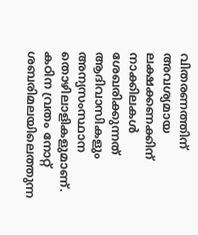വിതരണത്തിന് അവശ്യമായ ലക്ഷക്കണക്കിന് നാക്കിലകള്‍ ശേഖരിക്കുന്നത് ആദിവാസികളും അന്യസംസ്ഥാന തൊഴിലാളികളുമാണ്. കഠിന വ്രതം നോറ്റ് ശബരിമലയിലെത്തുന്ന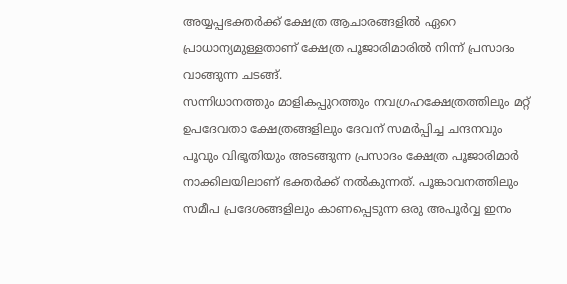അയ്യപ്പഭക്തര്‍ക്ക് ക്ഷേത്ര ആചാരങ്ങളില്‍ ഏറെ പ്രാധാന്യമുള്ളതാണ് ക്ഷേത്ര പൂജാരിമാരില്‍ നിന്ന് പ്രസാദം വാങ്ങുന്ന ചടങ്ങ്.
സന്നിധാനത്തും മാളികപ്പുറത്തും നവഗ്രഹക്ഷേത്രത്തിലും മറ്റ് ഉപദേവതാ ക്ഷേത്രങ്ങളിലും ദേവന് സമര്‍പ്പിച്ച ചന്ദനവും പൂവും വിഭൂതിയും അടങ്ങുന്ന പ്രസാദം ക്ഷേത്ര പൂജാരിമാര്‍ നാക്കിലയിലാണ് ഭക്തര്‍ക്ക് നല്‍കുന്നത്. പൂങ്കാവനത്തിലും സമീപ പ്രദേശങ്ങളിലും കാണപ്പെടുന്ന ഒരു അപൂര്‍വ്വ ഇനം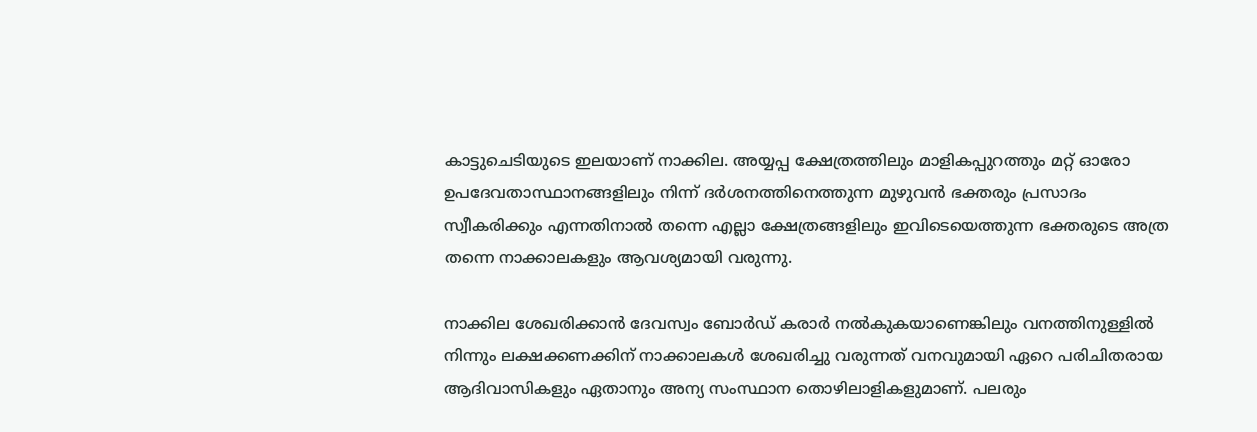കാട്ടുചെടിയുടെ ഇലയാണ് നാക്കില. അയ്യപ്പ ക്ഷേത്രത്തിലും മാളികപ്പുറത്തും മറ്റ് ഓരോ ഉപദേവതാസ്ഥാനങ്ങളിലും നിന്ന് ദര്‍ശനത്തിനെത്തുന്ന മുഴുവന്‍ ഭക്തരും പ്രസാദം സ്വീകരിക്കും എന്നതിനാല്‍ തന്നെ എല്ലാ ക്ഷേത്രങ്ങളിലും ഇവിടെയെത്തുന്ന ഭക്തരുടെ അത്ര തന്നെ നാക്കാലകളും ആവശ്യമായി വരുന്നു.

നാക്കില ശേഖരിക്കാന്‍ ദേവസ്വം ബോര്‍ഡ് കരാര്‍ നല്‍കുകയാണെങ്കിലും വനത്തിനുള്ളില്‍ നിന്നും ലക്ഷക്കണക്കിന് നാക്കാലകള്‍ ശേഖരിച്ചു വരുന്നത് വനവുമായി ഏറെ പരിചിതരായ ആദിവാസികളും ഏതാനും അന്യ സംസ്ഥാന തൊഴിലാളികളുമാണ്. പലരും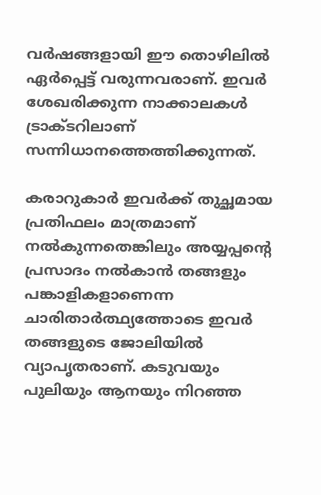വര്‍ഷങ്ങളായി ഈ തൊഴിലില്‍ ഏര്‍പ്പെട്ട് വരുന്നവരാണ്. ഇവര്‍ ശേഖരിക്കുന്ന നാക്കാലകള്‍ ട്രാക്ടറിലാണ് സന്നിധാനത്തെത്തിക്കുന്നത്.

കരാറുകാര്‍ ഇവര്‍ക്ക് തുച്ഛമായ പ്രതിഫലം മാത്രമാണ് നല്‍കുന്നതെങ്കിലും അയ്യപ്പന്റെ പ്രസാദം നല്‍കാന്‍ തങ്ങളും പങ്കാളികളാണെന്ന ചാരിതാര്‍ത്ഥ്യത്തോടെ ഇവര്‍ തങ്ങളുടെ ജോലിയില്‍ വ്യാപൃതരാണ്. കടുവയും പുലിയും ആനയും നിറഞ്ഞ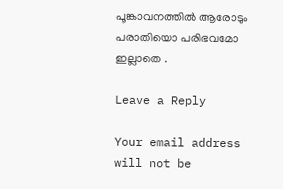പൂങ്കാവനത്തില്‍ ആരോടും പരാതിയൊ പരിഭവമോ ഇല്ലാതെ .

Leave a Reply

Your email address will not be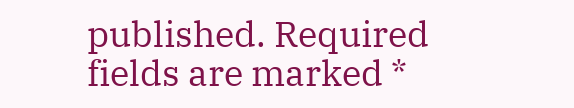published. Required fields are marked *